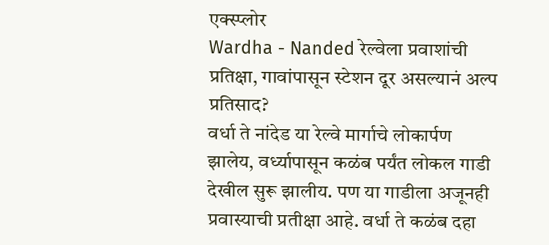एक्स्प्लोर
Wardha - Nanded रेल्वेला प्रवाशांची प्रतिक्षा, गावांपासून स्टेशन दूर असल्यानं अल्प प्रतिसाद?
वर्धा ते नांदेड या रेल्वे मार्गाचे लोकार्पण झालेय, वर्ध्यापासून कळंब पर्यंत लोकल गाडी देखील सुरू झालीय. पण या गाडीला अजूनही प्रवास्याची प्रतीक्षा आहे. वर्धा ते कळंब दहा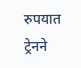रुपयात ट्रेनने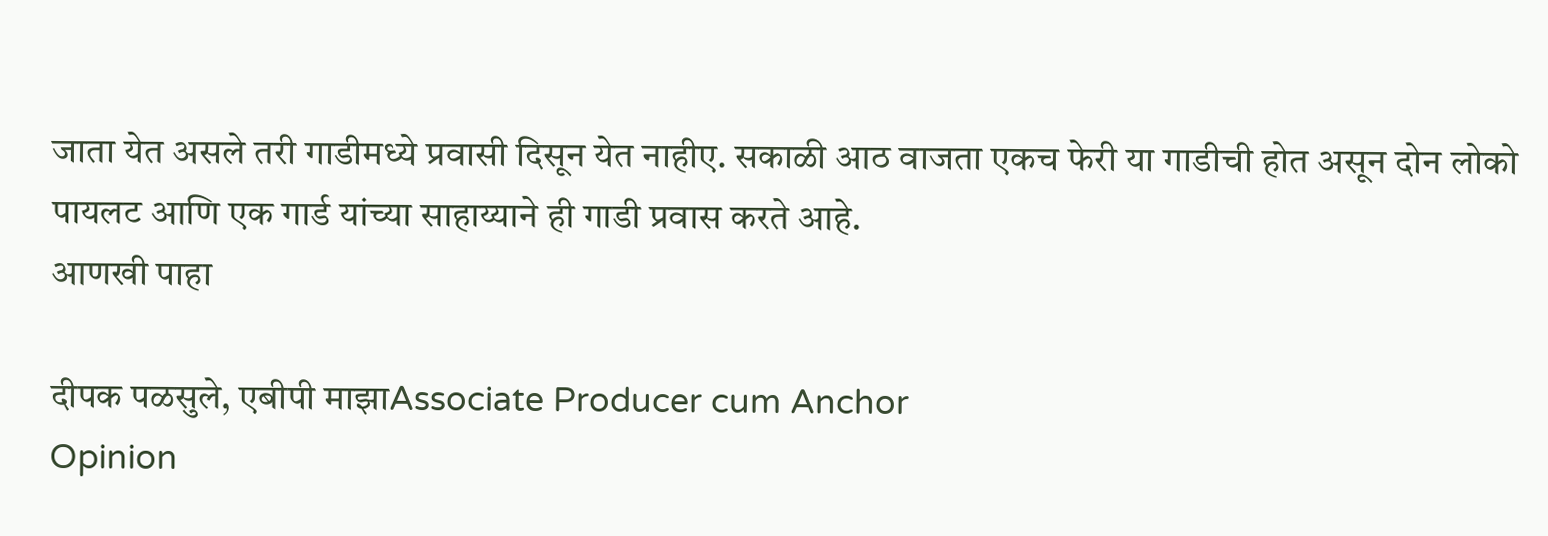जाता येत असले तरी गाडीमध्ये प्रवासी दिसून येत नाहीए. सकाळी आठ वाजता एकच फेरी या गाडीची होत असून दोन लोको पायलट आणि एक गार्ड यांच्या साहाय्याने ही गाडी प्रवास करते आहे.
आणखी पाहा

दीपक पळसुले, एबीपी माझाAssociate Producer cum Anchor
Opinion